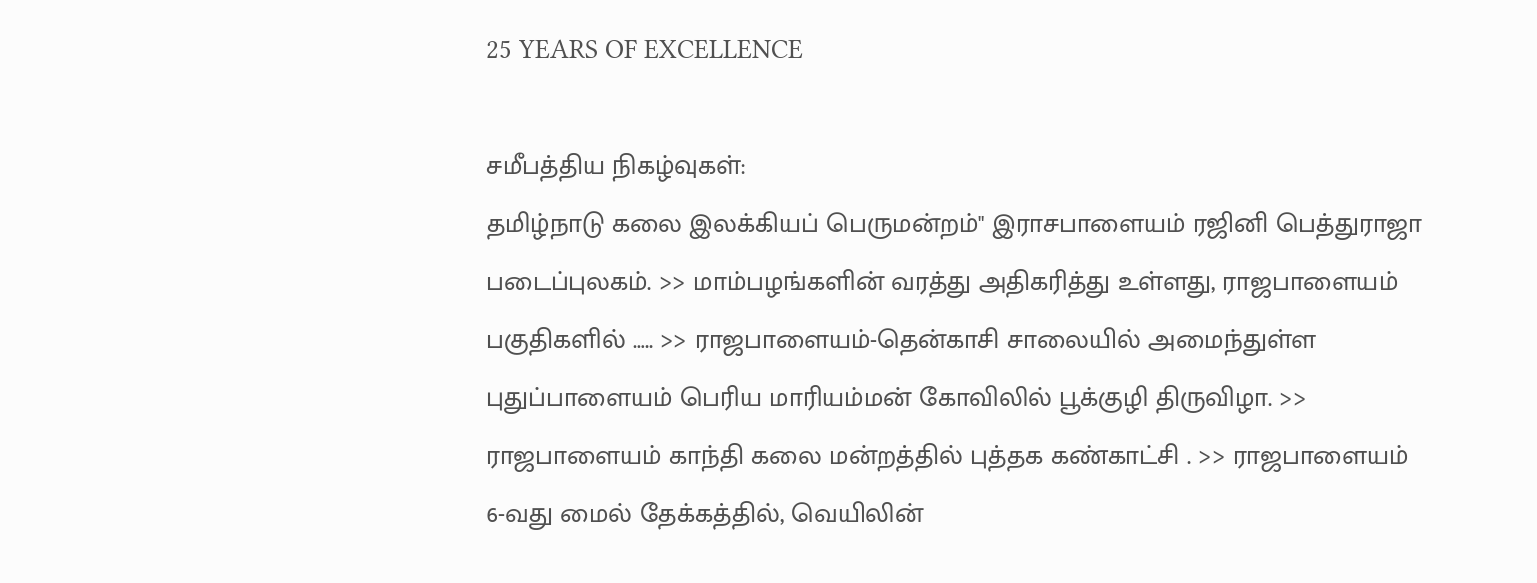25 YEARS OF EXCELLENCE

சமீபத்திய நிகழ்வுகள்:
தமிழ்நாடு கலை இலக்கியப் பெருமன்றம்" இராசபாளையம் ரஜினி பெத்துராஜா படைப்புலகம். >> மாம்பழங்களின் வரத்து அதிகரித்து உள்ளது, ராஜபாளையம் பகுதிகளில் ….. >> ராஜபாளையம்-தென்காசி சாலையில் அமைந்துள்ள புதுப்பாளையம் பெரிய மாரியம்மன் கோவிலில் பூக்குழி திருவிழா. >> ராஜபாளையம் காந்தி கலை மன்றத்தில் புத்தக கண்காட்சி . >> ராஜபாளையம் 6-வது மைல் தேக்கத்தில், வெயிலின்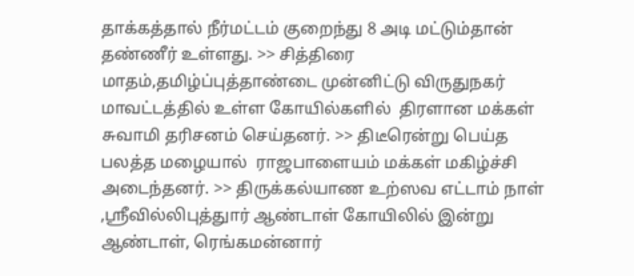தாக்கத்தால் நீர்மட்டம் குறைந்து 8 அடி மட்டும்தான் தண்ணீர் உள்ளது. >> சித்திரை மாதம்,தமிழ்ப்புத்தாண்டை முன்னிட்டு விருதுநகர் மாவட்டத்தில் உள்ள கோயில்களில்  திரளான மக்கள் சுவாமி தரிசனம் செய்தனர். >> திடீரென்று பெய்த பலத்த மழையால்  ராஜபாளையம் மக்கள் மகிழ்ச்சி அடைந்தனர். >> திருக்கல்யாண உற்ஸவ எட்டாம் நாள் ,ஸ்ரீவில்லிபுத்துார் ஆண்டாள் கோயிலில் இன்று ஆண்டாள், ரெங்கமன்னார்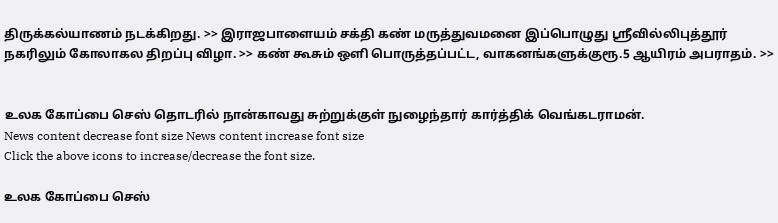திருக்கல்யாணம் நடக்கிறது. >> இராஜபாளையம் சக்தி கண் மருத்துவமனை இப்பொழுது ஸ்ரீவில்லிபுத்தூர் நகரிலும் கோலாகல திறப்பு விழா. >> கண் கூசும் ஒளி பொருத்தப்பட்ட, வாகனங்களுக்குரூ.5 ஆயிரம் அபராதம். >>


உலக கோப்பை செஸ் தொடரில் நான்காவது சுற்றுக்குள் நுழைந்தார் கார்த்திக் வெங்கடராமன்.
News content decrease font size News content increase font size
Click the above icons to increase/decrease the font size.

உலக கோப்பை செஸ்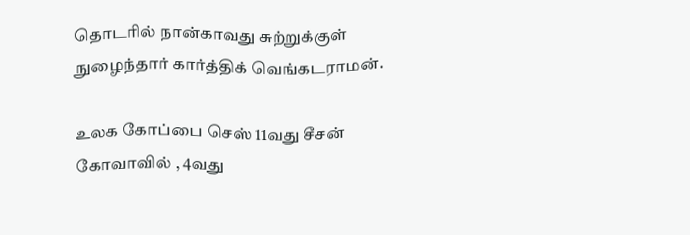தொடரில் நான்காவது சுற்றுக்குள் நுழைந்தார் கார்த்திக் வெங்கடராமன்.

உலக கோப்பை செஸ் 11வது சீசன் கோவாவில் , 4வது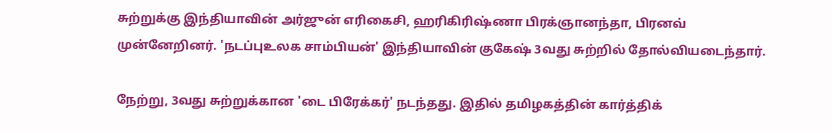சுற்றுக்கு இந்தியாவின் அர்ஜுன் எரிகைசி, ஹரிகிரிஷ்ணா பிரக்ஞானந்தா, பிரனவ் முன்னேறினர். 'நடப்புஉலக சாம்பியன்' இந்தியாவின் குகேஷ் 3வது சுற்றில் தோல்வியடைந்தார்.

நேற்று, 3வது சுற்றுக்கான 'டை பிரேக்கர்' நடந்தது. இதில் தமிழகத்தின் கார்த்திக்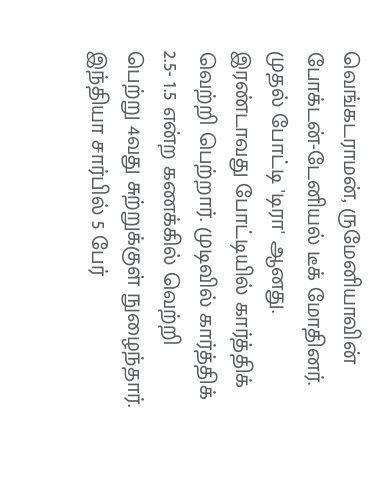வெங்கடராமன், ருமேனியாவின் போக்டன்-டேனியல் டீக் மோதினர். முதல் போட்டி 'டிரா' ஆனது. இரண்டாவது போட்டியில் கார்த்திக் வெற்றி பெற்றார். முடிவில் கார்த்திக் 2.5- 1.5 என்ற கணக்கில் வெற்றி பெற்று 4வது சுற்றுக்குள் நுழைந்தார். இந்தியா சார்பில் 5 பேர்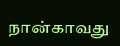நான்காவது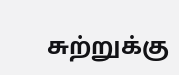சுற்றுக்கு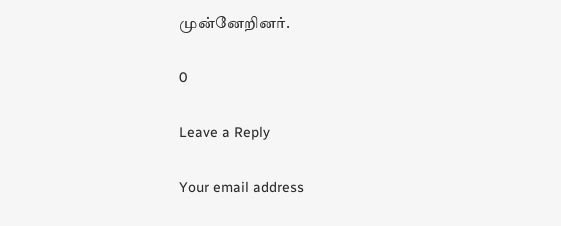முன்னேறினர்.

0

Leave a Reply

Your email address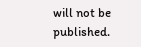will not be published.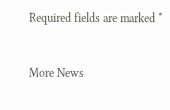Required fields are marked *


More News